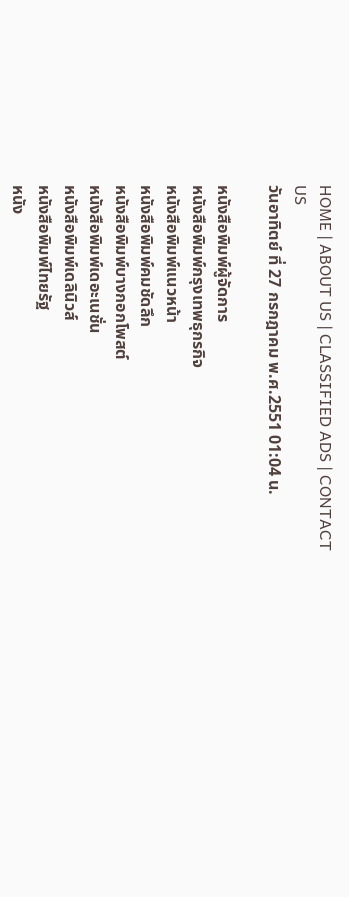HOME | ABOUT US | CLASSIFIED ADS | CONTACT US
วันอาทิตย์ ที่ 27 กรกฎาคม พ.ศ.2551 01:04 น.

หนังสือพิมพ์ผู้จัดการ
หนังสือพิมพ์กรุงเทพธุกรกิจ
หนังสือพิมพ์แนวหน้า
หนังสือพิมพ์คมชัดลึก
หนังสือพิมพ์บางกอกโพสต์
หนังสือพิมพ์เดอะเนชั่น
หนังสือพิมพ์เดลินิวส์
หนังสือพิมพ์ไทยรัฐ
หนัง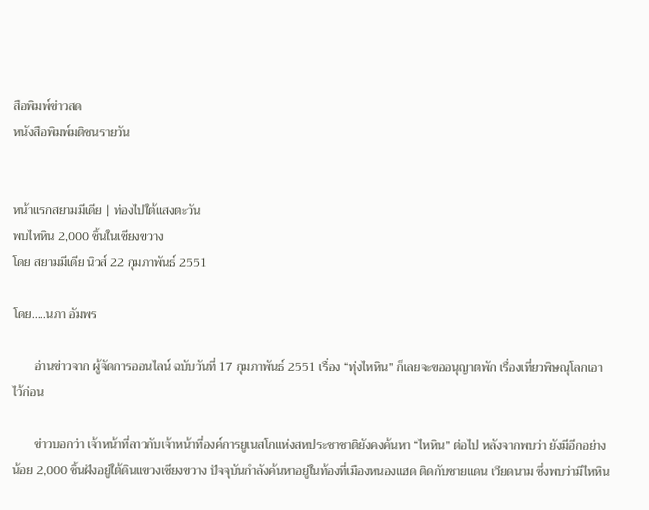สือพิมพ์ข่าวสด
หนังสือพิมพ์มติชนรายวัน


หน้าแรกสยามมีเดีย | ท่องไปใต้แสงตะวัน
พบไหหิน 2,000 ชิ้นในเชียงขวาง
โดย สยามมีเดีย นิวส์ 22 กุมภาพันธ์ 2551

โดย.....นภา อัมพร

       อ่านข่าวจาก ผู้จัดการออนไลน์ ฉบับวันที่ 17 กุมภาพันธ์ 2551 เรื่อง “ทุ่งไหหิน” ก็เลยจะขออนุญาตพัก เรื่องเที่ยวพิษณุโลกเอาไว้ก่อน

       ข่าวบอกว่า เจ้าหน้าที่ลาวกับเจ้าหน้าที่องค์การยูเนสโกแห่งสหประชาชาติยังคงค้นหา “ไหหิน” ต่อไป หลังจากพบว่า ยังมีอีกอย่างน้อย 2,000 ชิ้นฝังอยู่ใต้ดินแขวงเชียงขวาง ปัจจุบันกำลังค้นหาอยู่ในท้องที่เมืองหนองแฮด ติดกับชายแดน เวียดนาม ซึ่งพบว่ามีไหหิน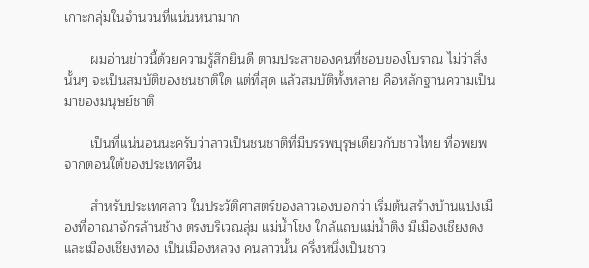เกาะกลุ่มในจำนวนที่แน่นหนามาก

       ผมอ่านข่าวนี้ด้วยความรู้สึกยินดี ตามประสาของคนที่ชอบของโบราณ ไม่ว่าสิ่งนั้นๆ จะเป็นสมบัติของชนชาติใด แต่ที่สุด แล้วสมบัติทั้งหลาย คือหลักฐานความเป็นมาของมนุษย์ชาติ

       เป็นที่แน่นอนนะครับว่าลาวเป็นชนชาติที่มีบรรพบุรุษเดียวกับชาวไทย ที่อพยพจากตอนใต้ของประเทศจีน

       สำหรับประเทศลาว ในประวัติศาสตร์ของลาวเองบอกว่า เริ่มต้นสร้างบ้านแปงเมืองที่อาณาจักรล้านช้าง ตรงบริเวณลุ่ม แม่น้ำโขง ใกล้แถบแม่น้ำติง มีเมืองเชียงดงและเมืองเชียงทอง เป็นเมืองหลวง คนลาวนั้น ครึ่งหนึ่งเป็นชาว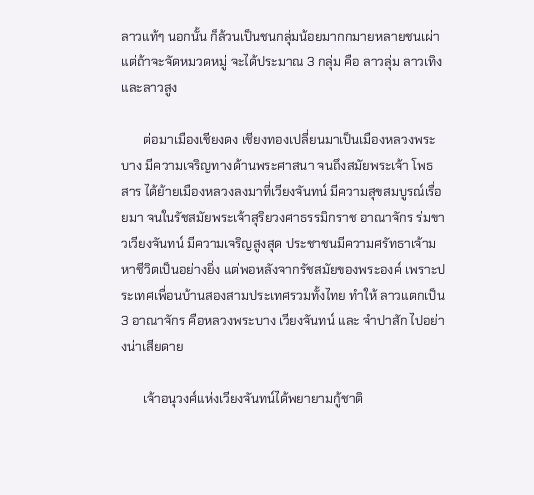ลาวแท้ๆ นอกนั้น ก็ล้วนเป็นชนกลุ่มน้อยมากกมายหลายชนเผ่า แต่ถ้าจะจัดหมวดหมู่ จะได้ประมาณ 3 กลุ่ม คือ ลาวลุ่ม ลาวเทิง และลาวสูง

       ต่อมาเมืองเชียงดง เชียงทองเปลี่ยนมาเป็นเมืองหลวงพระบาง มีความเจริญทางด้านพระศาสนา จนถึงสมัยพระเจ้า โพธสาร ได้ย้ายเมืองหลวงลงมาที่เวียงจันทน์ มีความสุขสมบูรณ์เรื่อยมา จนในรัชสมัยพระเจ้าสุริยวงศาธรรมิกราช อาณาจักร ร่มขาวเวียงจันทน์ มีความเจริญสูงสุด ประชาชนมีความศรัทธาเจ้ามหาชีวิตเป็นอย่างยิ่ง แต่พอหลังจากรัชสมัยของพระองค์ เพราะประเทศเพื่อนบ้านสองสามประเทศรวมทั้งไทย ทำให้ ลาวแตกเป็น 3 อาณาจักร คือหลวงพระบาง เวียงจันทน์ และ จำปาสัก ไปอย่างน่าเสียดาย

       เจ้าอนุวงศ์แห่งเวียงจันทน์ได้พยายามกู้ชาติ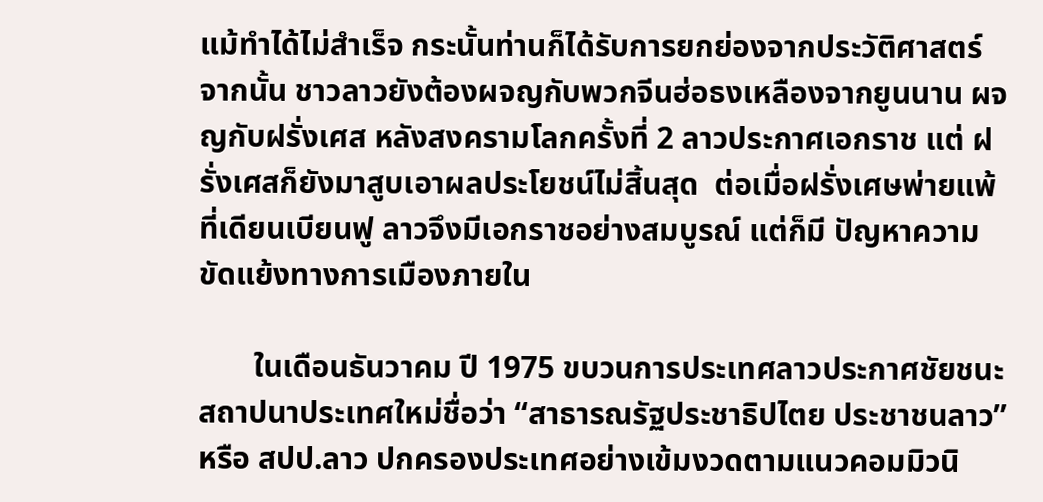แม้ทำได้ไม่สำเร็จ กระนั้นท่านก็ได้รับการยกย่องจากประวัติศาสตร์ จากนั้น ชาวลาวยังต้องผจญกับพวกจีนฮ่อธงเหลืองจากยูนนาน ผจญกับฝรั่งเศส หลังสงครามโลกครั้งที่ 2 ลาวประกาศเอกราช แต่ ฝรั่งเศสก็ยังมาสูบเอาผลประโยชน์ไม่สิ้นสุด  ต่อเมื่อฝรั่งเศษพ่ายแพ้ที่เดียนเบียนฟู ลาวจึงมีเอกราชอย่างสมบูรณ์ แต่ก็มี ปัญหาความขัดแย้งทางการเมืองภายใน

       ในเดือนธันวาคม ปี 1975 ขบวนการประเทศลาวประกาศชัยชนะ สถาปนาประเทศใหม่ชื่อว่า “สาธารณรัฐประชาธิปไตย ประชาชนลาว” หรือ สปป.ลาว ปกครองประเทศอย่างเข้มงวดตามแนวคอมมิวนิ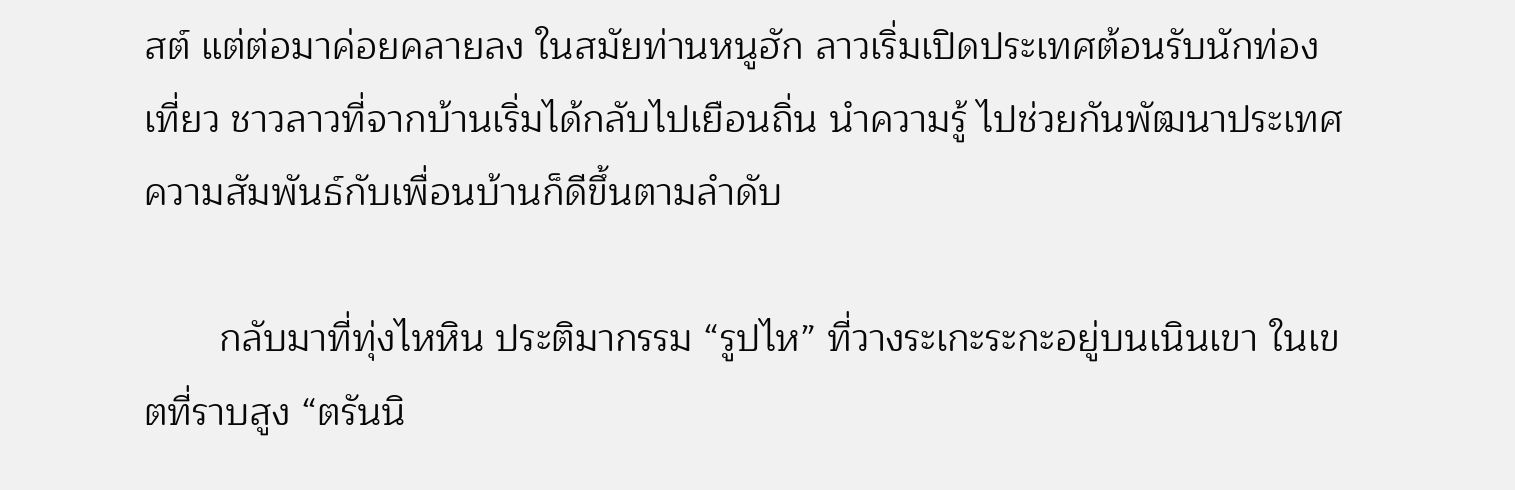สต์ แต่ต่อมาค่อยคลายลง ในสมัยท่านหนูฮัก ลาวเริ่มเปิดประเทศต้อนรับนักท่องเที่ยว ชาวลาวที่จากบ้านเริ่มได้กลับไปเยือนถิ่น นำความรู้ ไปช่วยกันพัฒนาประเทศ ความสัมพันธ์กับเพื่อนบ้านก็ดีขึ้นตามลำดับ

       กลับมาที่ทุ่งไหหิน ประติมากรรม “รูปไห” ที่วางระเกะระกะอยู่บนเนินเขา ในเขตที่ราบสูง “ตรันนิ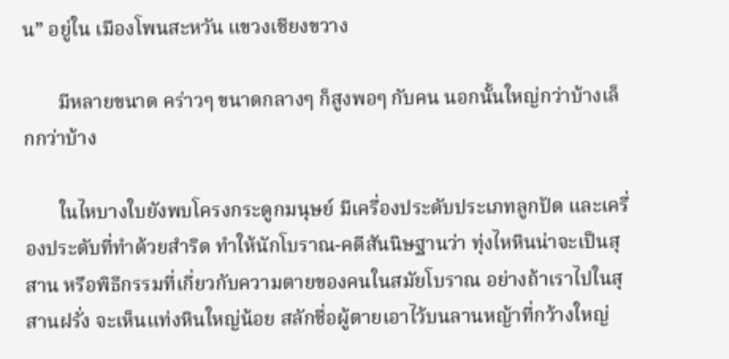น” อยู่ใน เมืองโพนสะหวัน แขวงเชียงขวาง

       มีหลายขนาด คร่าวๆ ขนาดกลางๆ ก็สูงพอๆ กับคน นอกนั้นใหญ่กว่าบ้างเล็กกว่าบ้าง

       ในไหบางใบยังพบโครงกระดูกมนุษย์ มีเครื่องประดับประเภทลูกปัด และเครื่องประดับที่ทำด้วยสำริด ทำให้นักโบราณ-คดีสันนิษฐานว่า ทุ่งไหหินน่าจะเป็นสุสาน หรือพิธีกรรมที่เกี่ยวกับความตายของคนในสมัยโบราณ อย่างถ้าเราไปในสุสานฝรั่ง จะเห็นแท่งหินใหญ่น้อย สลักชื่อผู้ตายเอาไว้บนลานหญ้าที่กว้างใหญ่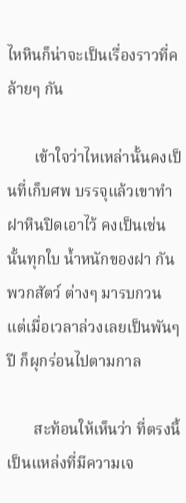ไหหินก็น่าจะเป็นเรื่องราวที่คล้ายๆ กัน

       เข้าใจว่าไหเหล่านั้นคงเป็นที่เก็บศพ บรรจุแล้วเขาทำฝาหินปิดเอาไว้ คงเป็นเช่นนั้นทุกใบ น้ำหนักของฝา กันพวกสัตว์ ต่างๆ มารบกวน แต่เมื่อเวลาล่วงเลยเป็นพันๆ ปี ก็ผุกร่อนไปตามกาล

       สะท้อนให้เห็นว่า ที่ตรงนี้เป็นแหล่งที่มีความเจ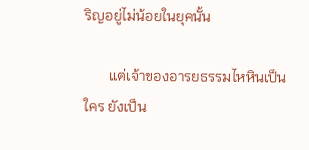ริญอยู่ไม่น้อยในยุคนั้น

       แต่เจ้าของอารยธรรมไหหินเป็นใคร ยังเป็น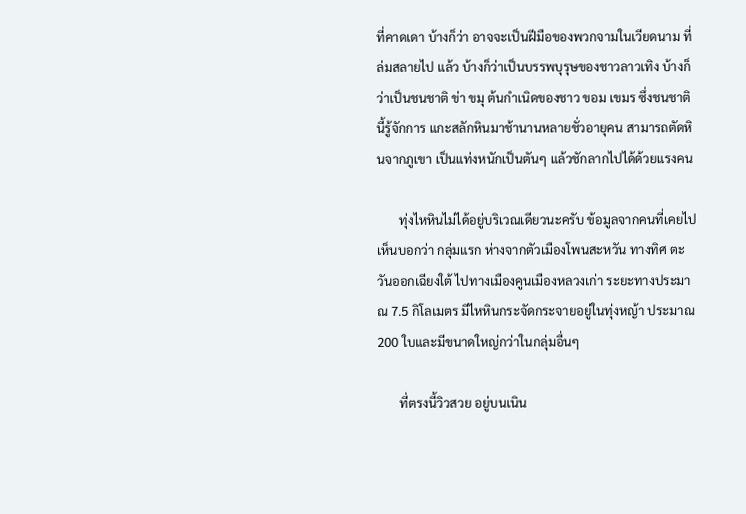ที่คาดเดา บ้างก็ว่า อาจจะเป็นฝีมือของพวกจามในเวียดนาม ที่ล่มสลายไป แล้ว บ้างก็ว่าเป็นบรรพบุรุษของชาวลาวเทิง บ้างก็ว่าเป็นชนชาติ ข่า ขมุ ต้นกำเนิดของชาว ขอม เขมร ซึ่งชนชาตินี้รู้จักการ แกะสลักหินมาช้านานหลายชั่วอายุคน สามารถตัดหินจากภูเขา เป็นแท่งหนักเป็นตันๆ แล้วชักลากไปได้ด้วยแรงคน

       ทุ่งไหหินไม่ได้อยู่บริเวณเดียวนะครับ ข้อมูลจากคนที่เคยไปเห็นบอกว่า กลุ่มแรก ห่างจากตัวเมืองโพนสะหวัน ทางทิศ ตะวันออกเฉียงใต้ ไปทางเมืองคูนเมืองหลวงเก่า ระยะทางประมาณ 7.5 กิโลเมตร มีไหหินกระจัดกระจายอยู่ในทุ่งหญ้า ประมาณ 200 ใบและมีขนาดใหญ่กว่าในกลุ่มอื่นๆ

       ที่ตรงนี้วิวสวย อยู่บนเนิน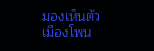มองเห็นตัวเมืองโพน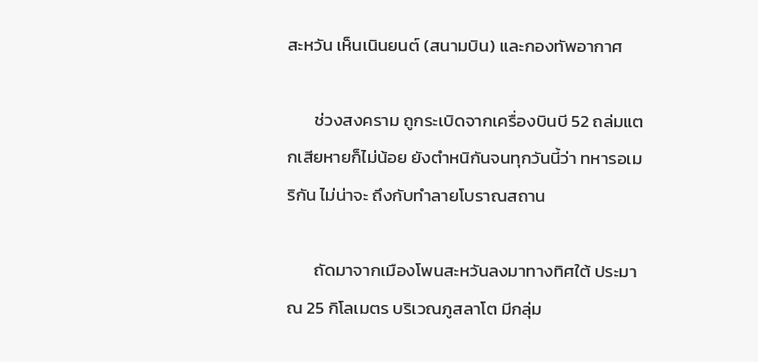สะหวัน เห็นเนินยนต์ (สนามบิน) และกองทัพอากาศ

       ช่วงสงคราม ถูกระเบิดจากเครื่องบินบี 52 ถล่มแตกเสียหายก็ไม่น้อย ยังตำหนิกันจนทุกวันนี้ว่า ทหารอเมริกัน ไม่น่าจะ ถึงกับทำลายโบราณสถาน

       ถัดมาจากเมืองโพนสะหวันลงมาทางทิศใต้ ประมาณ 25 กิโลเมตร บริเวณภูสลาโต มีกลุ่ม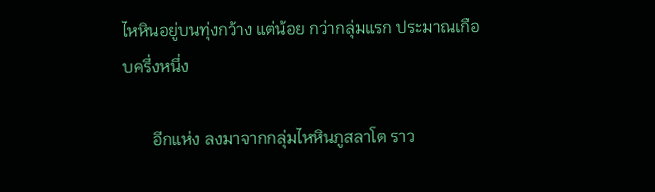ไหหินอยู่บนทุ่งกว้าง แต่น้อย กว่ากลุ่มแรก ประมาณเกือบครึ่งหนึ่ง

       อีกแห่ง ลงมาจากกลุ่มไหหินภูสลาโต ราว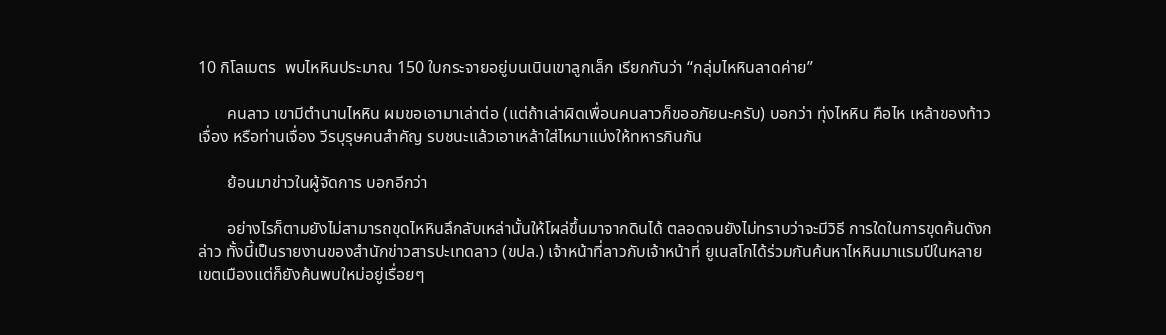10 กิโลเมตร  พบไหหินประมาณ 150 ใบกระจายอยู่บนเนินเขาลูกเล็ก เรียกกันว่า “กลุ่มไหหินลาดค่าย”

       คนลาว เขามีตำนานไหหิน ผมขอเอามาเล่าต่อ (แต่ถ้าเล่าผิดเพื่อนคนลาวก็ขออภัยนะครับ) บอกว่า ทุ่งไหหิน คือไห เหล้าของท้าวเจื่อง หรือท่านเจื่อง วีรบุรุษคนสำคัญ รบชนะแล้วเอาเหล้าใส่ไหมาแบ่งให้ทหารกินกัน

       ย้อนมาข่าวในผู้จัดการ บอกอีกว่า

       อย่างไรก็ตามยังไม่สามารถขุดไหหินลึกลับเหล่านั้นให้โผล่ขึ้นมาจากดินได้ ตลอดจนยังไม่ทราบว่าจะมีวิธี การใดในการขุดค้นดังกล่าว ทั้งนี้เป็นรายงานของสำนักข่าวสารปะเทดลาว (ขปล.) เจ้าหน้าที่ลาวกับเจ้าหน้าที่ ยูเนสโกได้ร่วมกันค้นหาไหหินมาแรมปีในหลายเขตเมืองแต่ก็ยังค้นพบใหม่อยู่เรื่อยๆ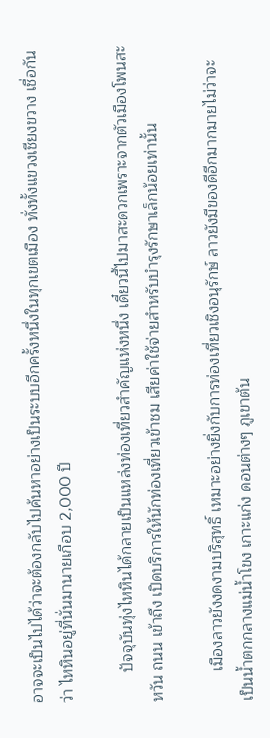อาจจะเป็นไปได้ว่าจะต้องกลับไปค้นหาอย่างเป็นระบบอีกครั้งหนึ่งในทุกเขตเมือง ทั่งทั้งแขวงเชียงขวาง เชื่อกันว่า ไหหินอยู่ที่นั่นมานายเกือบ 2,000 ปี

       ปัจจุบันทุ่งไหหินได้กลายเป็นแหล่งท่องเที่ยวสำคัญแห่งหนึ่ง เดี๋ยวนี้ไปมาสะดวกเพราะจากตัวเมืองโพนสะหวัน ถนน เข้าถึง เปิดบริการให้นักท่องเที่ยวเข้าชม เสียค่าใช้จ่ายสำหรับบำรุงรักษาเล็กน้อยเท่านั้น

       เมืองลาวยังงดงามบริสุทธิ์ เหมาะอย่างยิ่งกับการท่องเที่ยวเชิงอนุรักษ์ ลาวยังมีของดีอีกมากมายไม่ว่าจะ เป็นน้ำตกกลางแม่น้ำโขง เกาะแก่ง ดอนต่างๆ ภูเขาต้น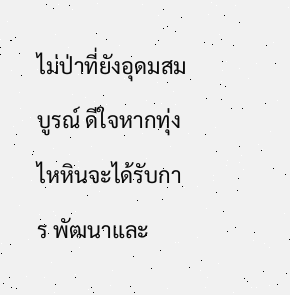ไม่ป่าที่ยังอุดมสมบูรณ์ ดีใจหากทุ่งไหหินจะได้รับการ พัฒนาและ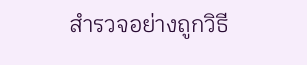สำรวจอย่างถูกวิธี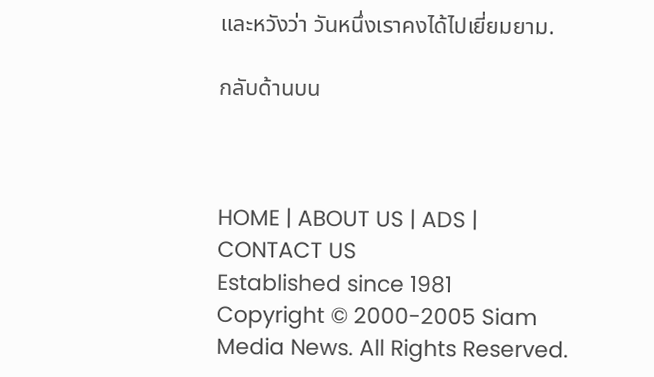และหวังว่า วันหนึ่งเราคงได้ไปเยี่ยมยาม.

กลับด้านบน



HOME | ABOUT US | ADS | CONTACT US
Established since 1981
Copyright © 2000-2005 Siam Media News. All Rights Reserved.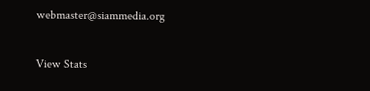webmaster@siammedia.org


View Stats